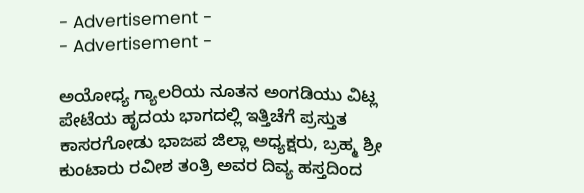- Advertisement -
- Advertisement -

ಅಯೋಧ್ಯ ಗ್ಯಾಲರಿಯ ನೂತನ ಅಂಗಡಿಯು ವಿಟ್ಲ ಪೇಟೆಯ ಹೃದಯ ಭಾಗದಲ್ಲಿ ಇತ್ತಿಚೆಗೆ ಪ್ರಸ್ತುತ ಕಾಸರಗೋಡು ಭಾಜಪ ಜಿಲ್ಲಾ ಅಧ್ಯಕ್ಷರು, ಬ್ರಹ್ಮ ಶ್ರೀ ಕುಂಟಾರು ರವೀಶ ತಂತ್ರಿ ಅವರ ದಿವ್ಯ ಹಸ್ತದಿಂದ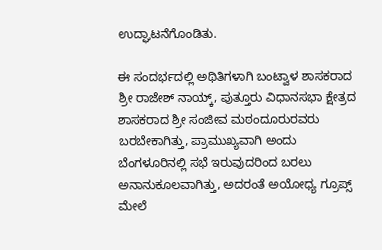ಉದ್ಘಾಟನೆಗೊಂಡಿತು.

ಈ ಸಂದರ್ಭದಲ್ಲಿ ಅಥಿತಿಗಳಾಗಿ ಬಂಟ್ವಾಳ ಶಾಸಕರಾದ ಶ್ರೀ ರಾಜೇಶ್ ನಾಯ್ಕ್, ಪುತ್ತೂರು ವಿಧಾನಸಭಾ ಕ್ಷೇತ್ರದ ಶಾಸಕರಾದ ಶ್ರೀ ಸಂಜೀವ ಮಠಂದೂರುರವರು ಬರಬೇಕಾಗಿತ್ತು, ಪ್ರಾಮುಖ್ಯವಾಗಿ ಅಂದು ಬೆಂಗಳೂರಿನಲ್ಲಿ ಸಭೆ ಇರುವುದರಿಂದ ಬರಲು ಅನಾನುಕೂಲವಾಗಿತ್ತು, ಅದರಂತೆ ಅಯೋಧ್ಯ ಗ್ರೂಪ್ಸ್ ಮೇಲೆ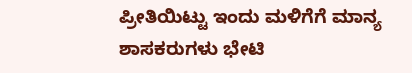ಪ್ರೀತಿಯಿಟ್ಟು ಇಂದು ಮಳಿಗೆಗೆ ಮಾನ್ಯ ಶಾಸಕರುಗಳು ಭೇಟಿ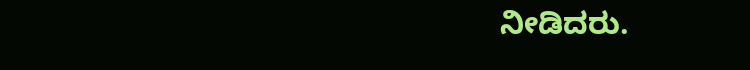ನೀಡಿದರು.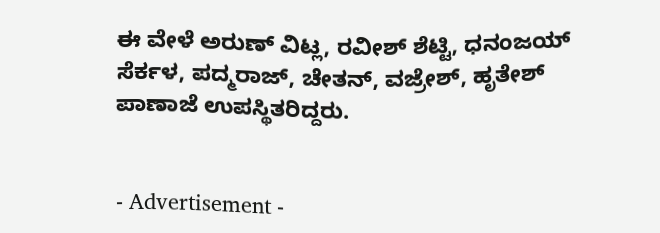ಈ ವೇಳೆ ಅರುಣ್ ವಿಟ್ಲ, ರವೀಶ್ ಶೆಟ್ಟಿ, ಧನಂಜಯ್ ಸೆರ್ಕಳ, ಪದ್ಮರಾಜ್, ಚೇತನ್, ವಜ್ರೇಶ್, ಹೃತೇಶ್ ಪಾಣಾಜೆ ಉಪಸ್ಥಿತರಿದ್ದರು.


- Advertisement -